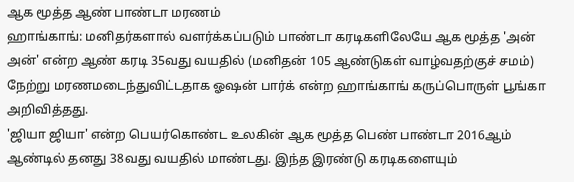ஆக மூத்த ஆண் பாண்டா மரணம்
ஹாங்காங்: மனிதர்களால் வளர்க்கப்படும் பாண்டா கரடிகளிலேயே ஆக மூத்த 'அன் அன்' என்ற ஆண் கரடி 35வது வயதில் (மனிதன் 105 ஆண்டுகள் வாழ்வதற்குச் சமம்) நேற்று மரணமடைந்துவிட்டதாக ஓஷன் பார்க் என்ற ஹாங்காங் கருப்பொருள் பூங்கா அறிவித்தது.
'ஜியா ஜியா' என்ற பெயர்கொண்ட உலகின் ஆக மூத்த பெண் பாண்டா 2016ஆம் ஆண்டில் தனது 38வது வயதில் மாண்டது. இந்த இரண்டு கரடிகளையும்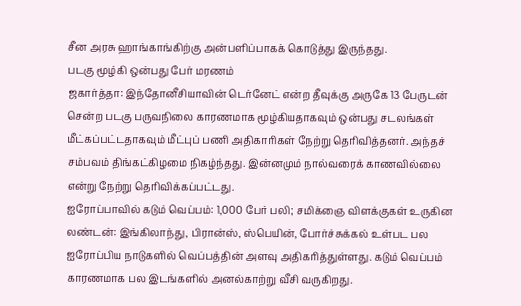சீன அரசு ஹாங்காங்கிற்கு அன்பளிப்பாகக் கொடுத்து இருந்தது.
படகு மூழ்கி ஒன்பது பேர் மரணம்
ஜகார்த்தா: இந்தோனீசியாவின் டெர்னேட் என்ற தீவுக்கு அருகே 13 பேருடன் சென்ற படகு பருவநிலை காரணமாக மூழ்கியதாகவும் ஒன்பது சடலங்கள் மீட்கப்பட்டதாகவும் மீட்புப் பணி அதிகாரிகள் நேற்று தெரிவித்தனர். அந்தச் சம்பவம் திங்கட்கிழமை நிகழ்ந்தது. இன்னமும் நால்வரைக் காணவில்லை என்று நேற்று தெரிவிக்கப்பட்டது.
ஐரோப்பாவில் கடும் வெப்பம்: 1,000 பேர் பலி; சமிக்ஞை விளக்குகள் உருகின
லண்டன்: இங்கிலாந்து, பிரான்ஸ், ஸ்பெயின், போர்ச்சுக்கல் உள்பட பல ஐரோப்பிய நாடுகளில் வெப்பத்தின் அளவு அதிகரித்துள்ளது. கடும் வெப்பம் காரணமாக பல இடங்களில் அனல்காற்று வீசி வருகிறது.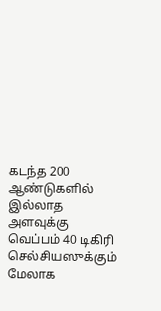கடந்த 200 ஆண்டுகளில் இல்லாத அளவுக்கு வெப்பம் 40 டிகிரி செல்சியஸுக்கும் மேலாக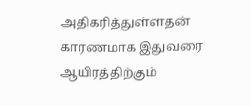அதிகரித்துள்ளதன் காரணமாக இதுவரை ஆயிரத்திற்கும்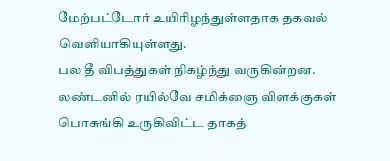மேற்பட்டோர் உயிரிழந்துள்ளதாக தகவல் வெளியாகியுள்ளது.
பல தீ விபத்துகள் நிகழ்ந்து வருகின்றன. லண்டனில் ரயில்வே சமிக்ஞை விளக்குகள் பொசுங்கி உருகிவிட்ட தாகத்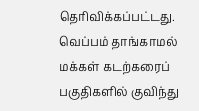தெரிவிக்கப்பட்டது. வெப்பம் தாங்காமல் மக்கள் கடற்கரைப் பகுதிகளில் குவிந்து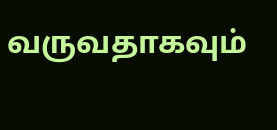வருவதாகவும்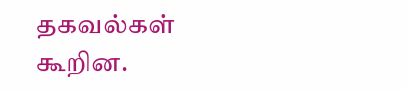தகவல்கள் கூறின.